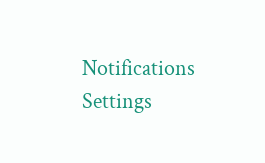Notifications
Settings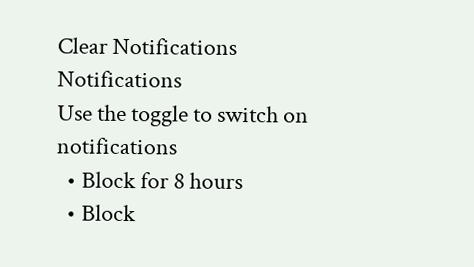Clear Notifications
Notifications
Use the toggle to switch on notifications
  • Block for 8 hours
  • Block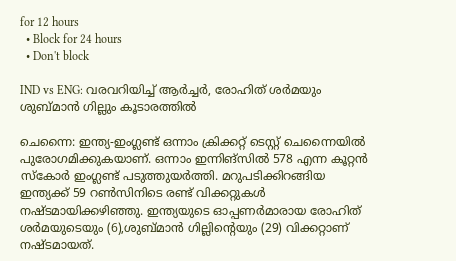for 12 hours
  • Block for 24 hours
  • Don't block

IND vs ENG: വരവറിയിച്ച് ആര്‍ച്ചര്‍, രോഹിത് ശര്‍മയും ശുബ്മാന്‍ ഗില്ലും കൂടാരത്തില്‍

ചെന്നൈ: ഇന്ത്യ-ഇംഗ്ലണ്ട് ഒന്നാം ക്രിക്കറ്റ് ടെസ്റ്റ് ചെന്നൈയില്‍ പുരോഗമിക്കുകയാണ്. ഒന്നാം ഇന്നിങ്‌സില്‍ 578 എന്ന കൂറ്റന്‍ സ്‌കോര്‍ ഇംഗ്ലണ്ട് പടുത്തുയര്‍ത്തി. മറുപടിക്കിറങ്ങിയ ഇന്ത്യക്ക് 59 റണ്‍സിനിടെ രണ്ട് വിക്കറ്റുകള്‍ നഷ്ടമായിക്കഴിഞ്ഞു. ഇന്ത്യയുടെ ഓപ്പണര്‍മാരായ രോഹിത് ശര്‍മയുടെയും (6),ശുബ്മാന്‍ ഗില്ലിന്റെയും (29) വിക്കറ്റാണ് നഷ്ടമായത്.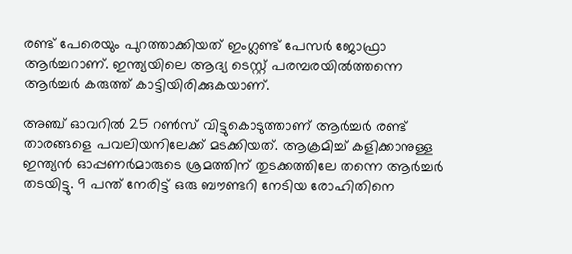രണ്ട് പേരെയും പുറത്താക്കിയത് ഇംഗ്ലണ്ട് പേസര്‍ ജോഫ്രാ ആര്‍ച്ചറാണ്. ഇന്ത്യയിലെ ആദ്യ ടെസ്റ്റ് പരമ്പരയില്‍ത്തന്നെ ആര്‍ച്ചര്‍ കരുത്ത് കാട്ടിയിരിക്കുകയാണ്.

അഞ്ച് ഓവറില്‍ 25 റണ്‍സ് വിട്ടുകൊടുത്താണ് ആര്‍ച്ചര്‍ രണ്ട് താരങ്ങളെ പവലിയനിലേക്ക് മടക്കിയത്. ആക്രമിച്ച് കളിക്കാനുള്ള ഇന്ത്യന്‍ ഓപ്പണര്‍മാരുടെ ശ്രമത്തിന് തുടക്കത്തിലേ തന്നെ ആര്‍ച്ചര്‍ തടയിട്ടു. 9 പന്ത് നേരിട്ട് ഒരു ബൗണ്ടറി നേടിയ രോഹിതിനെ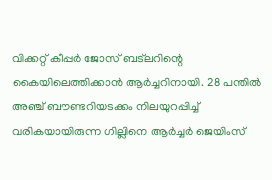വിക്കറ്റ് കീപ്പര്‍ ജോസ് ബട്‌ലറിന്റെ കൈയിലെത്തിക്കാന്‍ ആര്‍ച്ചറിനായി. 28 പന്തില്‍ അഞ്ച് ബൗണ്ടറിയടക്കം നിലയുറപ്പിച്ച് വരികയായിരുന്ന ഗില്ലിനെ ആര്‍ച്ചര്‍ ജെയിംസ്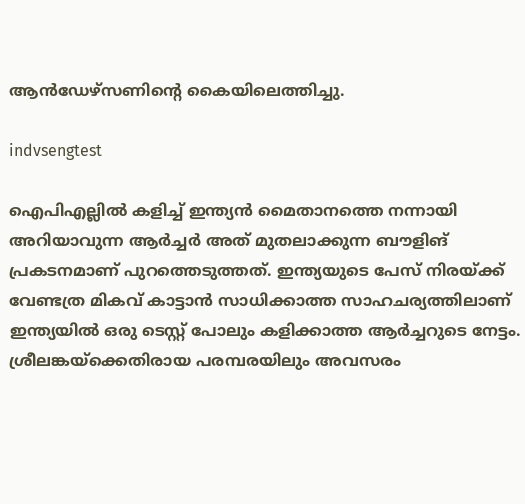ആന്‍ഡേഴ്‌സണിന്റെ കൈയിലെത്തിച്ചു.

indvsengtest

ഐപിഎല്ലില്‍ കളിച്ച് ഇന്ത്യന്‍ മൈതാനത്തെ നന്നായി അറിയാവുന്ന ആര്‍ച്ചര്‍ അത് മുതലാക്കുന്ന ബൗളിങ് പ്രകടനമാണ് പുറത്തെടുത്തത്. ഇന്ത്യയുടെ പേസ് നിരയ്ക്ക് വേണ്ടത്ര മികവ് കാട്ടാന്‍ സാധിക്കാത്ത സാഹചര്യത്തിലാണ് ഇന്ത്യയില്‍ ഒരു ടെസ്റ്റ് പോലും കളിക്കാത്ത ആര്‍ച്ചറുടെ നേട്ടം. ശ്രീലങ്കയ്‌ക്കെതിരായ പരമ്പരയിലും അവസരം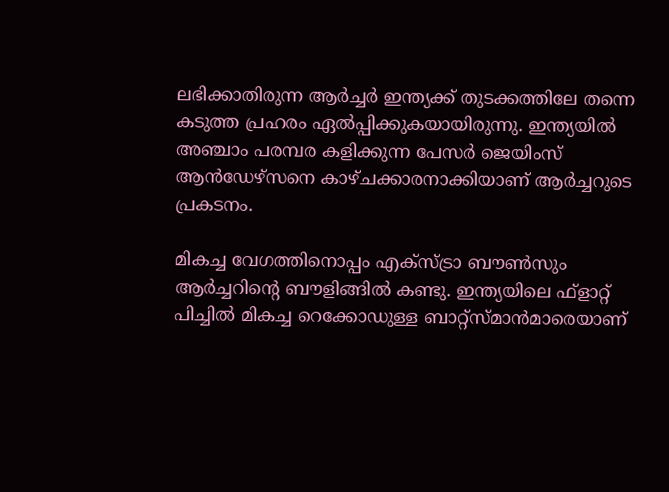ലഭിക്കാതിരുന്ന ആര്‍ച്ചര്‍ ഇന്ത്യക്ക് തുടക്കത്തിലേ തന്നെ കടുത്ത പ്രഹരം ഏല്‍പ്പിക്കുകയായിരുന്നു. ഇന്ത്യയില്‍ അഞ്ചാം പരമ്പര കളിക്കുന്ന പേസര്‍ ജെയിംസ് ആന്‍ഡേഴ്‌സനെ കാഴ്ചക്കാരനാക്കിയാണ് ആര്‍ച്ചറുടെ പ്രകടനം.

മികച്ച വേഗത്തിനൊപ്പം എക്‌സ്ട്രാ ബൗണ്‍സും ആര്‍ച്ചറിന്റെ ബൗളിങ്ങില്‍ കണ്ടു. ഇന്ത്യയിലെ ഫ്‌ളാറ്റ് പിച്ചില്‍ മികച്ച റെക്കോഡുള്ള ബാറ്റ്‌സ്മാന്‍മാരെയാണ്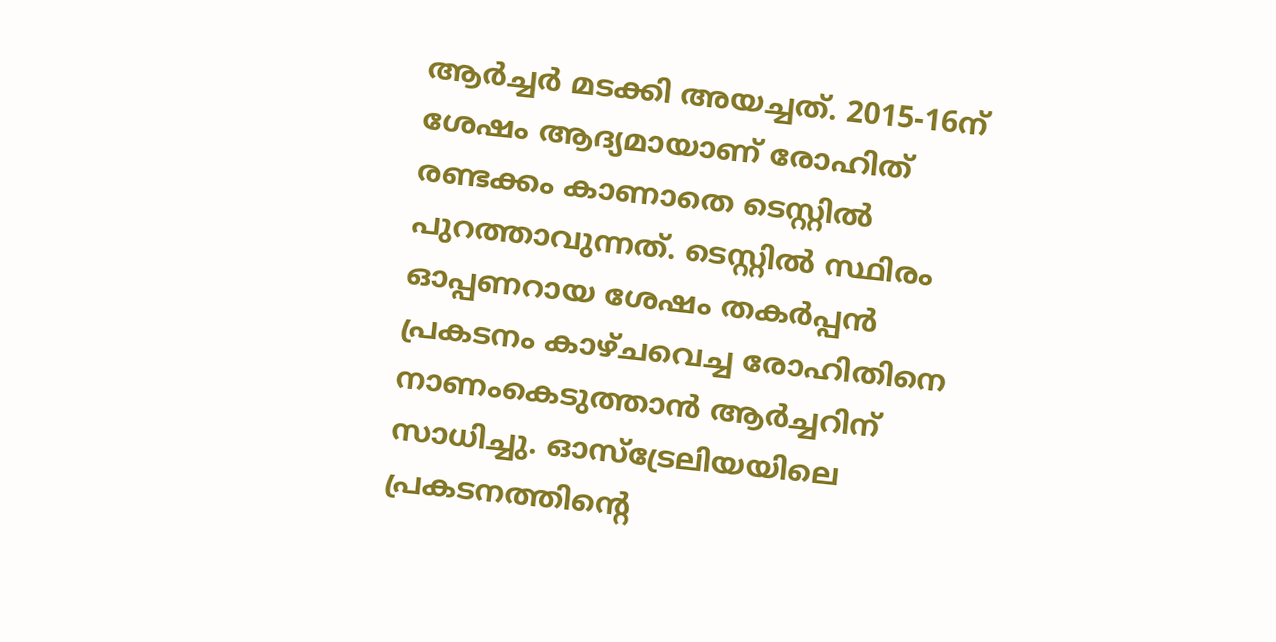ആര്‍ച്ചര്‍ മടക്കി അയച്ചത്. 2015-16ന് ശേഷം ആദ്യമായാണ് രോഹിത് രണ്ടക്കം കാണാതെ ടെസ്റ്റില്‍ പുറത്താവുന്നത്. ടെസ്റ്റില്‍ സ്ഥിരം ഓപ്പണറായ ശേഷം തകര്‍പ്പന്‍ പ്രകടനം കാഴ്ചവെച്ച രോഹിതിനെ നാണംകെടുത്താന്‍ ആര്‍ച്ചറിന് സാധിച്ചു. ഓസ്‌ട്രേലിയയിലെ പ്രകടനത്തിന്റെ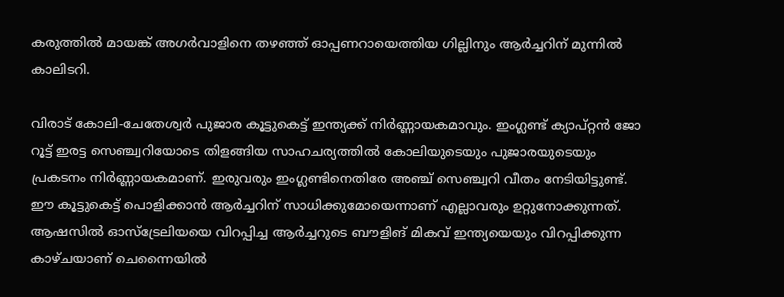കരുത്തില്‍ മായങ്ക് അഗര്‍വാളിനെ തഴഞ്ഞ് ഓപ്പണറായെത്തിയ ഗില്ലിനും ആര്‍ച്ചറിന് മുന്നില്‍ കാലിടറി.

വിരാട് കോലി-ചേതേശ്വര്‍ പുജാര കൂട്ടുകെട്ട് ഇന്ത്യക്ക് നിര്‍ണ്ണായകമാവും. ഇംഗ്ലണ്ട് ക്യാപ്റ്റന്‍ ജോ റൂട്ട് ഇരട്ട സെഞ്ച്വറിയോടെ തിളങ്ങിയ സാഹചര്യത്തില്‍ കോലിയുടെയും പുജാരയുടെയും പ്രകടനം നിര്‍ണ്ണായകമാണ്. ഇരുവരും ഇംഗ്ലണ്ടിനെതിരേ അഞ്ച് സെഞ്ച്വറി വീതം നേടിയിട്ടുണ്ട്. ഈ കൂട്ടുകെട്ട് പൊളിക്കാന്‍ ആര്‍ച്ചറിന് സാധിക്കുമോയെന്നാണ് എല്ലാവരും ഉറ്റുനോക്കുന്നത്. ആഷസില്‍ ഓസ്‌ട്രേലിയയെ വിറപ്പിച്ച ആര്‍ച്ചറുടെ ബൗളിങ് മികവ് ഇന്ത്യയെയും വിറപ്പിക്കുന്ന കാഴ്ചയാണ് ചെന്നൈയില്‍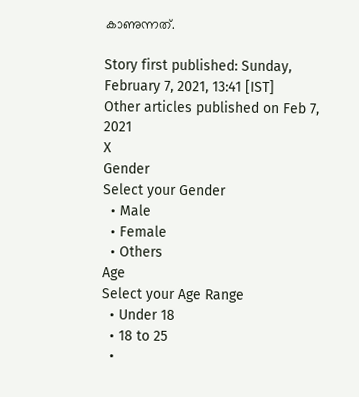കാണുന്നത്.

Story first published: Sunday, February 7, 2021, 13:41 [IST]
Other articles published on Feb 7, 2021
X
Gender
Select your Gender
  • Male
  • Female
  • Others
Age
Select your Age Range
  • Under 18
  • 18 to 25
  •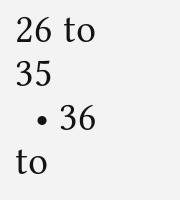26 to 35
  • 36 to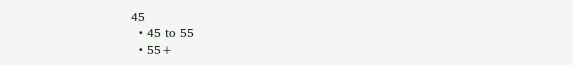45
  • 45 to 55
  • 55+